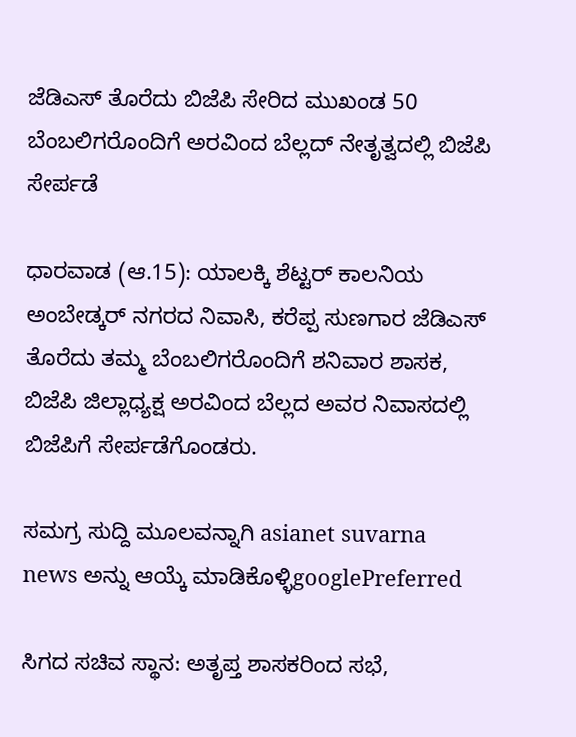ಜೆಡಿಎಸ್ ತೊರೆದು ಬಿಜೆಪಿ ಸೇರಿದ ಮುಖಂಡ 50 ಬೆಂಬಲಿಗರೊಂದಿಗೆ ಅರವಿಂದ ಬೆಲ್ಲದ್ ನೇತೃತ್ವದಲ್ಲಿ ಬಿಜೆಪಿ ಸೇರ್ಪಡೆ

ಧಾರವಾಡ (ಆ.15): ಯಾಲಕ್ಕಿ ಶೆಟ್ಟರ್‌ ಕಾಲನಿಯ ಅಂಬೇಡ್ಕರ್‌ ನಗರದ ನಿವಾಸಿ, ಕರೆಪ್ಪ ಸುಣಗಾರ ಜೆಡಿಎಸ್‌ ತೊರೆದು ತಮ್ಮ ಬೆಂಬಲಿಗರೊಂದಿಗೆ ಶನಿವಾರ ಶಾಸಕ, ಬಿಜೆಪಿ ಜಿಲ್ಲಾಧ್ಯಕ್ಷ ಅರವಿಂದ ಬೆಲ್ಲದ ಅವರ ನಿವಾಸದಲ್ಲಿ ಬಿಜೆಪಿಗೆ ಸೇರ್ಪಡೆಗೊಂಡರು.

ಸಮಗ್ರ ಸುದ್ದಿ ಮೂಲವನ್ನಾಗಿ asianet suvarna news ಅನ್ನು ಆಯ್ಕೆ ಮಾಡಿಕೊಳ್ಳಿgooglePreferred

ಸಿಗದ ಸಚಿವ ಸ್ಥಾನ: ಅತೃಪ್ತ ಶಾಸಕರಿಂದ ಸಭೆ,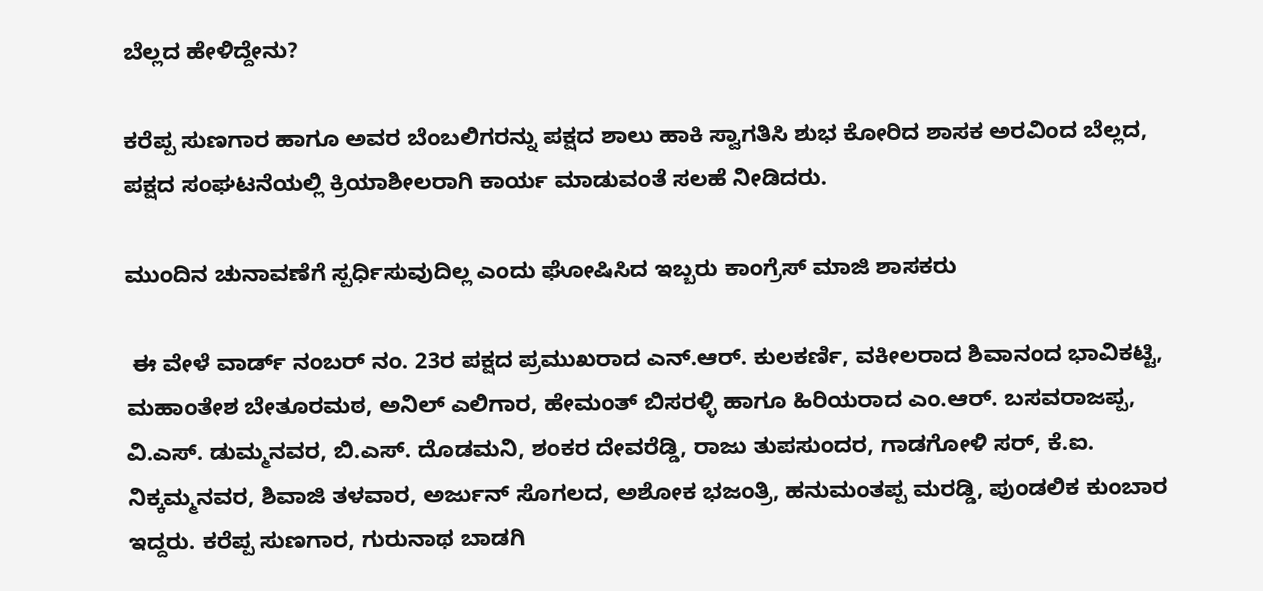ಬೆಲ್ಲದ ಹೇಳಿದ್ದೇನು?

ಕರೆಪ್ಪ ಸುಣಗಾರ ಹಾಗೂ ಅವರ ಬೆಂಬಲಿಗರನ್ನು ಪಕ್ಷದ ಶಾಲು ಹಾಕಿ ಸ್ವಾಗತಿಸಿ ಶುಭ ಕೋರಿದ ಶಾಸಕ ಅರವಿಂದ ಬೆಲ್ಲದ, ಪಕ್ಷದ ಸಂಘಟನೆಯಲ್ಲಿ ಕ್ರಿಯಾಶೀಲರಾಗಿ ಕಾರ್ಯ ಮಾಡುವಂತೆ ಸಲಹೆ ನೀಡಿದರು.

ಮುಂದಿನ ಚುನಾವಣೆಗೆ ಸ್ಪರ್ಧಿಸುವುದಿಲ್ಲ ಎಂದು ಘೋಷಿಸಿದ ಇಬ್ಬರು ಕಾಂಗ್ರೆಸ್ ಮಾಜಿ ಶಾಸಕರು

 ಈ ವೇಳೆ ವಾರ್ಡ್‌ ನಂಬರ್‌ ನಂ. 23ರ ಪಕ್ಷದ ಪ್ರಮುಖರಾದ ಎನ್‌.ಆರ್‌. ಕುಲಕರ್ಣಿ, ವಕೀಲರಾದ ಶಿವಾನಂದ ಭಾವಿಕಟ್ಟಿ, ಮಹಾಂತೇಶ ಬೇತೂರಮಠ, ಅನಿಲ್‌ ಎಲಿಗಾರ, ಹೇಮಂತ್‌ ಬಿಸರಳ್ಳಿ ಹಾಗೂ ಹಿರಿಯರಾದ ಎಂ.ಆರ್‌. ಬಸವರಾಜಪ್ಪ, ವಿ.ಎಸ್‌. ಡುಮ್ಮನವರ, ಬಿ.ಎಸ್‌. ದೊಡಮನಿ, ಶಂಕರ ದೇವರೆಡ್ಡಿ, ರಾಜು ತುಪಸುಂದರ, ಗಾಡಗೋಳಿ ಸರ್‌, ಕೆ.ಐ. ನಿಕ್ಕಮ್ಮನವರ, ಶಿವಾಜಿ ತಳವಾರ, ಅರ್ಜುನ್‌ ಸೊಗಲದ, ಅಶೋಕ ಭಜಂತ್ರಿ, ಹನುಮಂತಪ್ಪ ಮರಡ್ಡಿ, ಪುಂಡಲಿಕ ಕುಂಬಾರ ಇದ್ದರು. ಕರೆಪ್ಪ ಸುಣಗಾರ, ಗುರುನಾಥ ಬಾಡಗಿ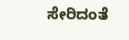ಸೇರಿದಂತೆ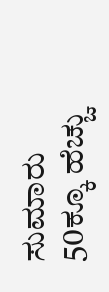ಸುಮಾರು 50ಕ್ಕೂ ಹೆಚ್ಚು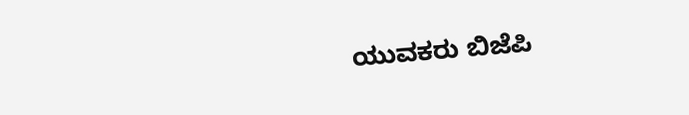ಯುವಕರು ಬಿಜೆಪಿ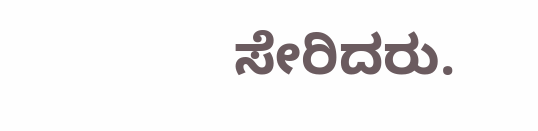ಸೇರಿದರು.